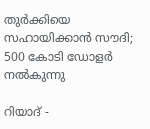തുര്‍ക്കിയെ സഹായിക്കാന്‍ സൗദി; 500 കോടി ഡോളര്‍ നല്‍കുന്നു

റിയാദ് -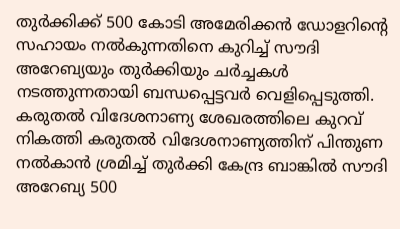തുര്‍ക്കിക്ക് 500 കോടി അമേരിക്കന്‍ ഡോളറിന്റെ സഹായം നല്‍കുന്നതിനെ കുറിച്ച് സൗദി അറേബ്യയും തുര്‍ക്കിയും ചര്‍ച്ചകള്‍ നടത്തുന്നതായി ബന്ധപ്പെട്ടവര്‍ വെളിപ്പെടുത്തി. കരുതല്‍ വിദേശനാണ്യ ശേഖരത്തിലെ കുറവ് നികത്തി കരുതല്‍ വിദേശനാണ്യത്തിന് പിന്തുണ നല്‍കാന്‍ ശ്രമിച്ച് തുര്‍ക്കി കേന്ദ്ര ബാങ്കില്‍ സൗദി അറേബ്യ 500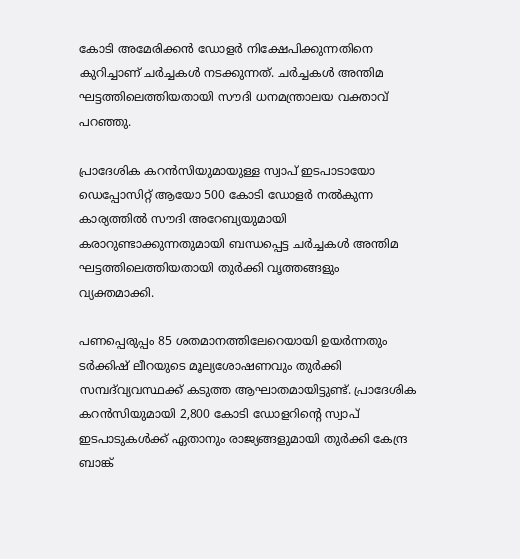കോടി അമേരിക്കന്‍ ഡോളര്‍ നിക്ഷേപിക്കുന്നതിനെ കുറിച്ചാണ് ചര്‍ച്ചകള്‍ നടക്കുന്നത്. ചര്‍ച്ചകള്‍ അന്തിമ ഘട്ടത്തിലെത്തിയതായി സൗദി ധനമന്ത്രാലയ വക്താവ് പറഞ്ഞു.

പ്രാദേശിക കറന്‍സിയുമായുള്ള സ്വാപ് ഇടപാടായോ ഡെപ്പോസിറ്റ് ആയോ 500 കോടി ഡോളര്‍ നല്‍കുന്ന കാര്യത്തില്‍ സൗദി അറേബ്യയുമായി കരാറുണ്ടാക്കുന്നതുമായി ബന്ധപ്പെട്ട ചര്‍ച്ചകള്‍ അന്തിമ ഘട്ടത്തിലെത്തിയതായി തുര്‍ക്കി വൃത്തങ്ങളും വ്യക്തമാക്കി.

പണപ്പെരുപ്പം 85 ശതമാനത്തിലേറെയായി ഉയര്‍ന്നതും ടര്‍ക്കിഷ് ലീറയുടെ മൂല്യശോഷണവും തുര്‍ക്കി സമ്പദ്‌വ്യവസ്ഥക്ക് കടുത്ത ആഘാതമായിട്ടുണ്ട്. പ്രാദേശിക കറന്‍സിയുമായി 2,800 കോടി ഡോളറിന്റെ സ്വാപ് ഇടപാടുകള്‍ക്ക് ഏതാനും രാജ്യങ്ങളുമായി തുര്‍ക്കി കേന്ദ്ര ബാങ്ക്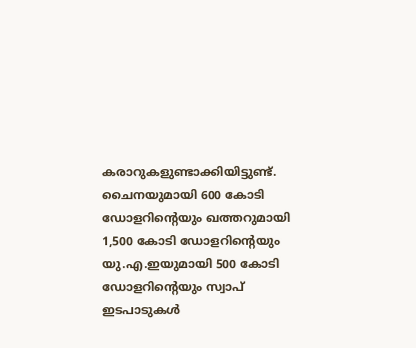കരാറുകളുണ്ടാക്കിയിട്ടുണ്ട്. ചൈനയുമായി 600 കോടി ഡോളറിന്റെയും ഖത്തറുമായി 1,500 കോടി ഡോളറിന്റെയും യു.എ.ഇയുമായി 500 കോടി ഡോളറിന്റെയും സ്വാപ് ഇടപാടുകള്‍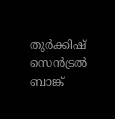തുര്‍ക്കിഷ് സെന്‍ട്രല്‍ ബാങ്ക്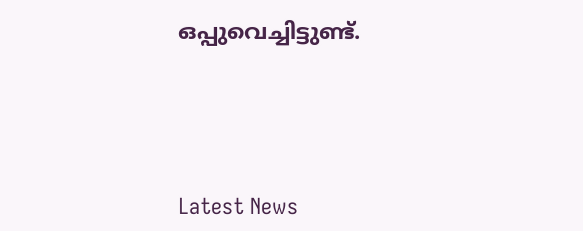ഒപ്പുവെച്ചിട്ടുണ്ട്.





Latest News